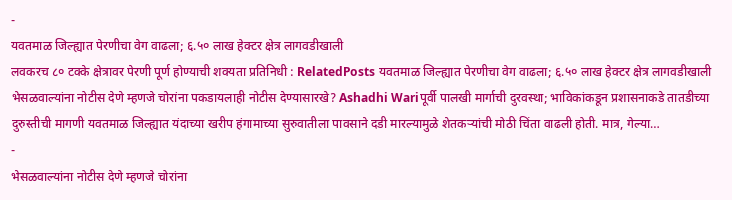-
यवतमाळ जिल्ह्यात पेरणीचा वेग वाढला; ६.५० लाख हेक्टर क्षेत्र लागवडीखाली
लवकरच ८० टक्के क्षेत्रावर पेरणी पूर्ण होण्याची शक्यता प्रतिनिधी : RelatedPosts यवतमाळ जिल्ह्यात पेरणीचा वेग वाढला; ६.५० लाख हेक्टर क्षेत्र लागवडीखाली भेसळवाल्यांना नोटीस देणे म्हणजे चोरांना पकडायलाही नोटीस देण्यासारखे? Ashadhi Wariपूर्वी पालखी मार्गाची दुरवस्था; भाविकांकडून प्रशासनाकडे तातडीच्या दुरुस्तीची मागणी यवतमाळ जिल्ह्यात यंदाच्या खरीप हंगामाच्या सुरुवातीला पावसाने दडी मारल्यामुळे शेतकऱ्यांची मोठी चिंता वाढली होती. मात्र, गेल्या…
-
भेसळवाल्यांना नोटीस देणे म्हणजे चोरांना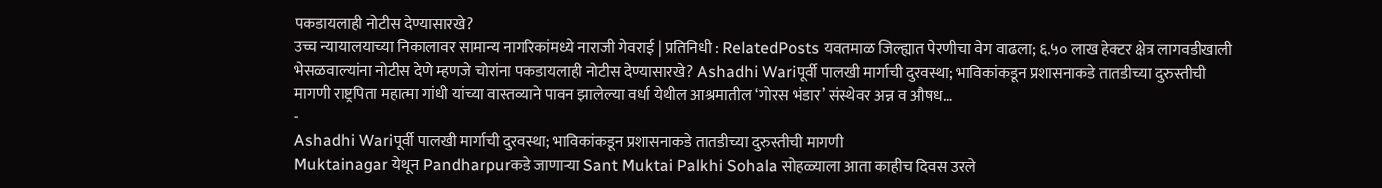पकडायलाही नोटीस देण्यासारखे?
उच्च न्यायालयाच्या निकालावर सामान्य नागरिकांमध्ये नाराजी गेवराई | प्रतिनिधी : RelatedPosts यवतमाळ जिल्ह्यात पेरणीचा वेग वाढला; ६.५० लाख हेक्टर क्षेत्र लागवडीखाली भेसळवाल्यांना नोटीस देणे म्हणजे चोरांना पकडायलाही नोटीस देण्यासारखे? Ashadhi Wariपूर्वी पालखी मार्गाची दुरवस्था; भाविकांकडून प्रशासनाकडे तातडीच्या दुरुस्तीची मागणी राष्ट्रपिता महात्मा गांधी यांच्या वास्तव्याने पावन झालेल्या वर्धा येथील आश्रमातील ‘गोरस भंडार’ संस्थेवर अन्न व औषध…
-
Ashadhi Wariपूर्वी पालखी मार्गाची दुरवस्था; भाविकांकडून प्रशासनाकडे तातडीच्या दुरुस्तीची मागणी
Muktainagar येथून Pandharpurकडे जाणाऱ्या Sant Muktai Palkhi Sohala सोहळ्याला आता काहीच दिवस उरले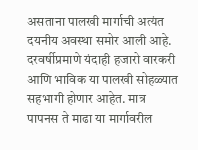असताना पालखी मार्गाची अत्यंत दयनीय अवस्था समोर आली आहे. दरवर्षीप्रमाणे यंदाही हजारो वारकरी आणि भाविक या पालखी सोहळ्यात सहभागी होणार आहेत. मात्र पापनस ते माढा या मार्गावरील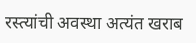रस्त्यांची अवस्था अत्यंत खराब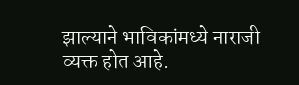झाल्याने भाविकांमध्ये नाराजी व्यक्त होत आहे.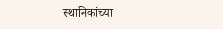स्थानिकांच्या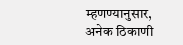म्हणण्यानुसार, अनेक ठिकाणी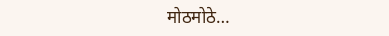मोठमोठे…